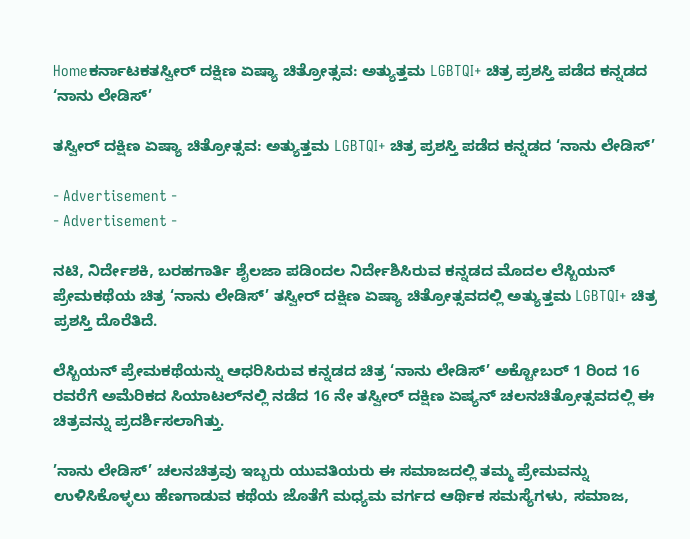Homeಕರ್ನಾಟಕತಸ್ವೀರ್ ದಕ್ಷಿಣ ಏಷ್ಯಾ ಚಿತ್ರೋತ್ಸವ: ಅತ್ಯುತ್ತಮ LGBTQI+ ಚಿತ್ರ ಪ್ರಶಸ್ತಿ ಪಡೆದ ಕನ್ನಡದ ‘ನಾನು ಲೇಡಿಸ್’

ತಸ್ವೀರ್ ದಕ್ಷಿಣ ಏಷ್ಯಾ ಚಿತ್ರೋತ್ಸವ: ಅತ್ಯುತ್ತಮ LGBTQI+ ಚಿತ್ರ ಪ್ರಶಸ್ತಿ ಪಡೆದ ಕನ್ನಡದ ‘ನಾನು ಲೇಡಿಸ್’

- Advertisement -
- Advertisement -

ನಟಿ, ನಿರ್ದೇಶಕಿ, ಬರಹಗಾರ್ತಿ ಶೈಲಜಾ ಪಡಿಂದಲ ನಿರ್ದೇಶಿಸಿರುವ ಕನ್ನಡದ ಮೊದಲ ಲೆಸ್ಬಿಯನ್ ಪ್ರೇಮಕಥೆಯ ಚಿತ್ರ ‘ನಾನು ಲೇಡಿಸ್’ ತಸ್ವೀರ್ ದಕ್ಷಿಣ ಏಷ್ಯಾ ಚಿತ್ರೋತ್ಸವದಲ್ಲಿ ಅತ್ಯುತ್ತಮ LGBTQI+ ಚಿತ್ರ ಪ್ರಶಸ್ತಿ ದೊರೆತಿದೆ.

ಲೆಸ್ಬಿಯನ್ ಪ್ರೇಮಕಥೆಯನ್ನು ಆಧರಿಸಿರುವ ಕನ್ನಡದ ಚಿತ್ರ ‘ನಾನು ಲೇಡಿಸ್’ ಅಕ್ಟೋಬರ್‌ 1 ರಿಂದ 16 ರವರೆಗೆ ಅಮೆರಿಕದ ಸಿಯಾಟಲ್‌ನಲ್ಲಿ ನಡೆದ 16 ನೇ ತಸ್ವೀರ್ ದಕ್ಷಿಣ ಏಷ್ಯನ್ ಚಲನಚಿತ್ರೋತ್ಸವದಲ್ಲಿ ಈ ಚಿತ್ರವನ್ನು ಪ್ರದರ್ಶಿಸಲಾಗಿತ್ತು.

’ನಾನು ಲೇಡಿಸ್’ ಚಲನಚಿತ್ರವು ಇಬ್ಬರು ಯುವತಿಯರು ಈ ಸಮಾಜದಲ್ಲಿ ತಮ್ಮ ಪ್ರೇಮವನ್ನು ಉಳಿಸಿಕೊಳ್ಳಲು ಹೆಣಗಾಡುವ ಕಥೆಯ ಜೊತೆಗೆ ಮಧ್ಯಮ ವರ್ಗದ ಆರ್ಥಿಕ ಸಮಸ್ಯೆಗಳು, ಸಮಾಜ,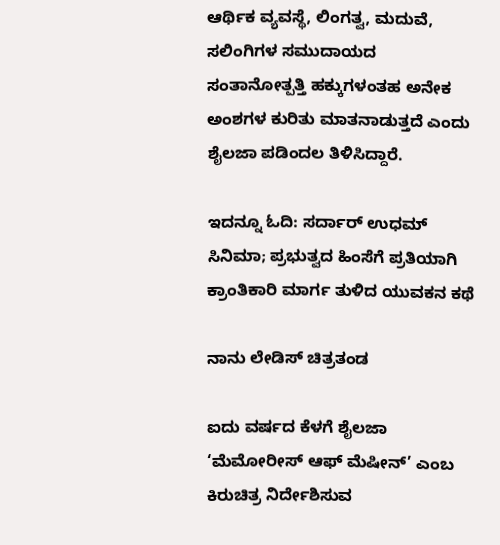ಆರ್ಥಿಕ ವ್ಯವಸ್ಥೆ, ಲಿಂಗತ್ವ, ಮದುವೆ, ಸಲಿಂಗಿಗಳ ಸಮುದಾಯದ ಸಂತಾನೋತ್ಪತ್ತಿ ಹಕ್ಕುಗಳಂತಹ ಅನೇಕ ಅಂಶಗಳ ಕುರಿತು ಮಾತನಾಡುತ್ತದೆ ಎಂದು ಶೈಲಜಾ ಪಡಿಂದಲ ತಿಳಿಸಿದ್ದಾರೆ.

ಇದನ್ನೂ ಓದಿ: ಸರ್ದಾರ್ ಉಧಮ್ ಸಿನಿಮಾ; ಪ್ರಭುತ್ವದ ಹಿಂಸೆಗೆ ಪ್ರತಿಯಾಗಿ ಕ್ರಾಂತಿಕಾರಿ ಮಾರ್ಗ ತುಳಿದ ಯುವಕನ ಕಥೆ

ನಾನು ಲೇಡಿಸ್ ಚಿತ್ರತಂಡ

ಐದು ವರ್ಷದ ಕೆಳಗೆ ಶೈಲಜಾ ‘ಮೆಮೋರೀಸ್ ಆಫ್ ಮೆಷೀನ್’ ಎಂಬ ಕಿರುಚಿತ್ರ ನಿರ್ದೇಶಿಸುವ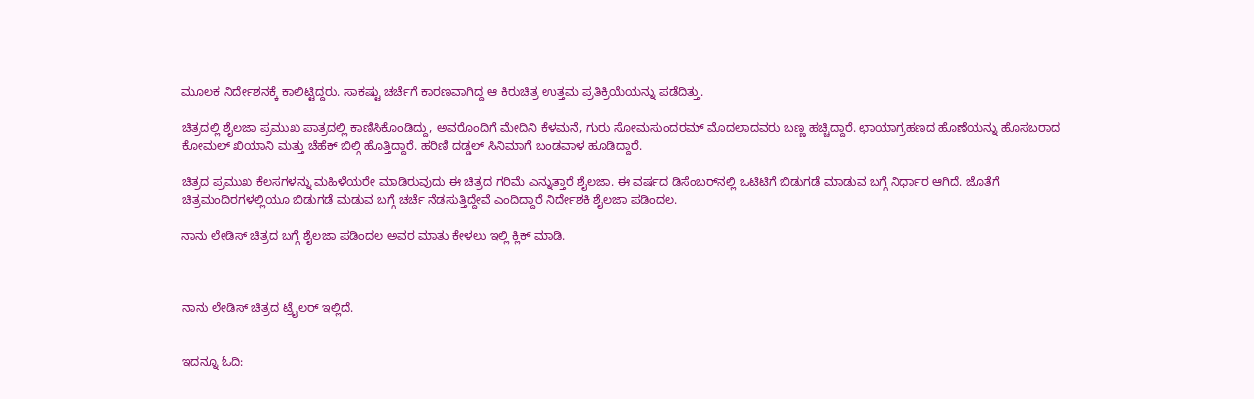ಮೂಲಕ ನಿರ್ದೇಶನಕ್ಕೆ ಕಾಲಿಟ್ಟಿದ್ದರು. ಸಾಕಷ್ಟು ಚರ್ಚೆಗೆ ಕಾರಣವಾಗಿದ್ದ ಆ ಕಿರುಚಿತ್ರ ಉತ್ತಮ ಪ್ರತಿಕ್ರಿಯೆಯನ್ನು ಪಡೆದಿತ್ತು.

ಚಿತ್ರದಲ್ಲಿ ಶೈಲಜಾ ಪ್ರಮುಖ ಪಾತ್ರದಲ್ಲಿ ಕಾಣಿಸಿಕೊಂಡಿದ್ದು, ಅವರೊಂದಿಗೆ ಮೇದಿನಿ ಕೆಳಮನೆ, ಗುರು ಸೋಮಸುಂದರಮ್ ಮೊದಲಾದವರು ಬಣ್ಣ ಹಚ್ಚಿದ್ದಾರೆ. ಛಾಯಾಗ್ರಹಣದ ಹೊಣೆಯನ್ನು ಹೊಸಬರಾದ ಕೋಮಲ್ ಖಿಯಾನಿ ಮತ್ತು ಚೆಹೆಕ್ ಬಿಲ್ಗಿ ಹೊತ್ತಿದ್ದಾರೆ. ಹರಿಣಿ ದಡ್ಡಲ್ ಸಿನಿಮಾಗೆ ಬಂಡವಾಳ ಹೂಡಿದ್ದಾರೆ.

ಚಿತ್ರದ ಪ್ರಮುಖ ಕೆಲಸಗಳನ್ನು ಮಹಿಳೆಯರೇ ಮಾಡಿರುವುದು ಈ ಚಿತ್ರದ ಗರಿಮೆ ಎನ್ನುತ್ತಾರೆ ಶೈಲಜಾ. ಈ ವರ್ಷದ ಡಿಸೆಂಬರ್‌ನಲ್ಲಿ ಒಟಿಟಿಗೆ ಬಿಡುಗಡೆ ಮಾಡುವ ಬಗ್ಗೆ ನಿರ್ಧಾರ ಆಗಿದೆ. ಜೊತೆಗೆ ಚಿತ್ರಮಂದಿರಗಳಲ್ಲಿಯೂ ಬಿಡುಗಡೆ ಮಡುವ ಬಗ್ಗೆ ಚರ್ಚೆ ನೆಡಸುತ್ತಿದ್ದೇವೆ ಎಂದಿದ್ದಾರೆ ನಿರ್ದೇಶಕಿ ಶೈಲಜಾ ಪಡಿಂದಲ.

ನಾನು ಲೇಡಿಸ್ ಚಿತ್ರದ ಬಗ್ಗೆ ಶೈಲಜಾ ಪಡಿಂದಲ ಅವರ ಮಾತು ಕೇಳಲು ಇಲ್ಲಿ ಕ್ಲಿಕ್ ಮಾಡಿ.



ನಾನು ಲೇಡಿಸ್ ಚಿತ್ರದ ಟ್ರೈಲರ್ ಇಲ್ಲಿದೆ.


ಇದನ್ನೂ ಓದಿ: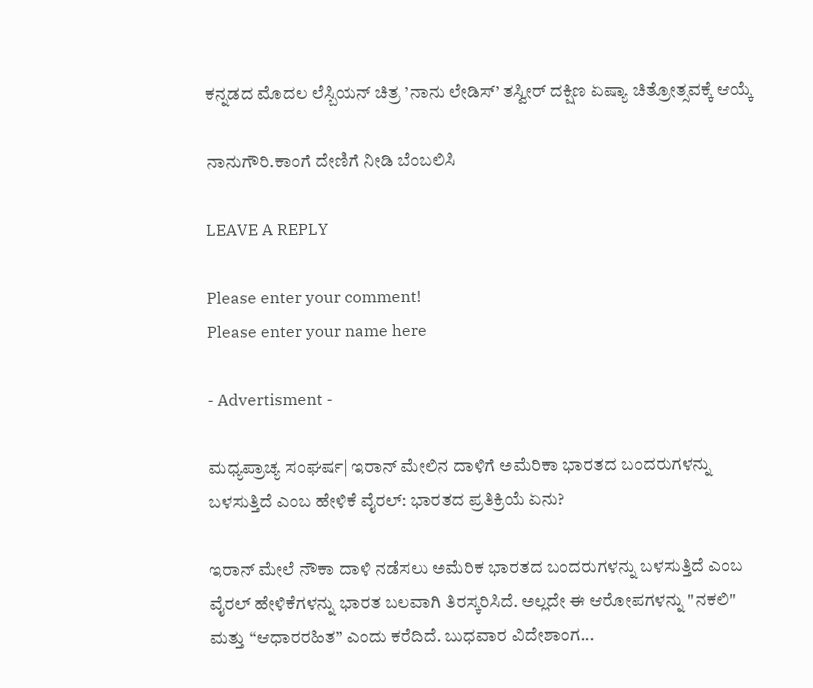ಕನ್ನಡದ ಮೊದಲ ಲೆಸ್ಬಿಯನ್ ಚಿತ್ರ ’ನಾನು ಲೇಡಿಸ್’ ತಸ್ವೀರ್ ದಕ್ಷಿಣ ಏಷ್ಯಾ ಚಿತ್ರೋತ್ಸವಕ್ಕೆ ಆಯ್ಕೆ

ನಾನುಗೌರಿ.ಕಾಂಗೆ ದೇಣಿಗೆ ನೀಡಿ ಬೆಂಬಲಿಸಿ

LEAVE A REPLY

Please enter your comment!
Please enter your name here

- Advertisment -

ಮಧ್ಯಪ್ರಾಚ್ಯ ಸಂಘರ್ಷ| ಇರಾನ್ ಮೇಲಿನ ದಾಳಿಗೆ ಅಮೆರಿಕಾ ಭಾರತದ ಬಂದರುಗಳನ್ನು ಬಳಸುತ್ತಿದೆ ಎಂಬ ಹೇಳಿಕೆ ವೈರಲ್: ಭಾರತದ ಪ್ರತಿಕ್ರಿಯೆ ಏನು?

ಇರಾನ್ ಮೇಲೆ ನೌಕಾ ದಾಳಿ ನಡೆಸಲು ಅಮೆರಿಕ ಭಾರತದ ಬಂದರುಗಳನ್ನು ಬಳಸುತ್ತಿದೆ ಎಂಬ ವೈರಲ್ ಹೇಳಿಕೆಗಳನ್ನು ಭಾರತ ಬಲವಾಗಿ ತಿರಸ್ಕರಿಸಿದೆ. ಅಲ್ಲದೇ ಈ ಆರೋಪಗಳನ್ನು "ನಕಲಿ"  ಮತ್ತು “ಆಧಾರರಹಿತ” ಎಂದು ಕರೆದಿದೆ. ಬುಧವಾರ ವಿದೇಶಾಂಗ...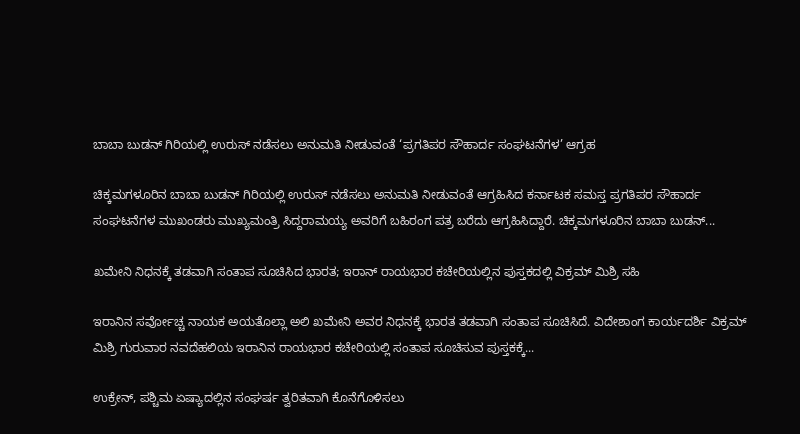ಬಾಬಾ ಬುಡನ್‌ ಗಿರಿಯಲ್ಲಿ ಉರುಸ್ ನಡೆಸಲು ಅನುಮತಿ ನೀಡುವಂತೆ ‘ಪ್ರಗತಿಪರ ಸೌಹಾರ್ದ ಸಂಘಟನೆಗಳ’ ಆಗ್ರಹ

ಚಿಕ್ಕಮಗಳೂರಿನ ಬಾಬಾ ಬುಡನ್‌ ಗಿರಿಯಲ್ಲಿ ಉರುಸ್ ನಡೆಸಲು ಅನುಮತಿ ನೀಡುವಂತೆ ಆಗ್ರಹಿಸಿದ ಕರ್ನಾಟಕ ಸಮಸ್ತ ಪ್ರಗತಿಪರ ಸೌಹಾರ್ದ ಸಂಘಟನೆಗಳ ಮುಖಂಡರು ಮುಖ್ಯಮಂತ್ರಿ ಸಿದ್ದರಾಮಯ್ಯ ಅವರಿಗೆ ಬಹಿರಂಗ ಪತ್ರ ಬರೆದು ಆಗ್ರಹಿಸಿದ್ದಾರೆ. ಚಿಕ್ಕಮಗಳೂರಿನ ಬಾಬಾ ಬುಡನ್‌...

ಖಮೇನಿ ನಿಧನಕ್ಕೆ ತಡವಾಗಿ ಸಂತಾಪ ಸೂಚಿಸಿದ ಭಾರತ; ಇರಾನ್‌ ರಾಯಭಾರ ಕಚೇರಿಯಲ್ಲಿನ ಪುಸ್ತಕದಲ್ಲಿ ವಿಕ್ರಮ್ ಮಿಶ್ರಿ ಸಹಿ

ಇರಾನಿನ ಸರ್ವೋಚ್ಚ ನಾಯಕ ಅಯತೊಲ್ಲಾ ಅಲಿ ಖಮೇನಿ ಅವರ ನಿಧನಕ್ಕೆ ಭಾರತ ತಡವಾಗಿ ಸಂತಾಪ ಸೂಚಿಸಿದೆ. ವಿದೇಶಾಂಗ ಕಾರ್ಯದರ್ಶಿ ವಿಕ್ರಮ್ ಮಿಶ್ರಿ ಗುರುವಾರ ನವದೆಹಲಿಯ ಇರಾನಿನ ರಾಯಭಾರ ಕಚೇರಿಯಲ್ಲಿ ಸಂತಾಪ ಸೂಚಿಸುವ ಪುಸ್ತಕಕ್ಕೆ...

ಉಕ್ರೇನ್, ಪಶ್ಚಿಮ ಏಷ್ಯಾದಲ್ಲಿನ ಸಂಘರ್ಷ ತ್ವರಿತವಾಗಿ ಕೊನೆಗೊಳಿಸಲು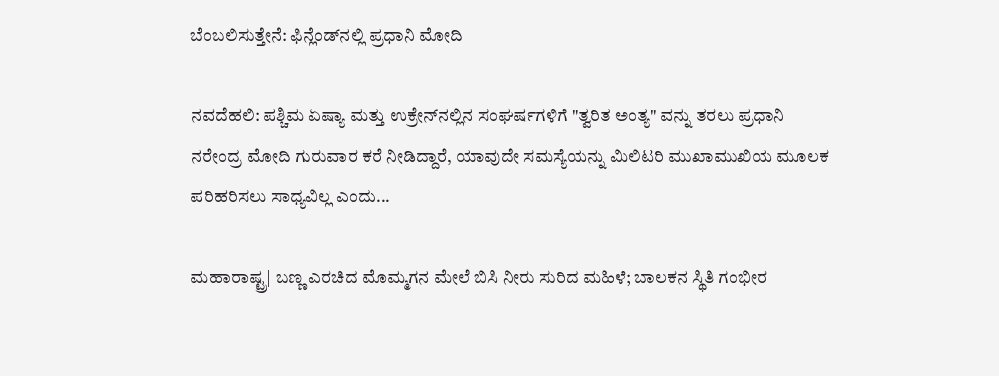ಬೆಂಬಲಿಸುತ್ತೇನೆ: ಫಿನ್ಲೆಂಡ್‌ನಲ್ಲಿ ಪ್ರಧಾನಿ ಮೋದಿ

ನವದೆಹಲಿ: ಪಶ್ಚಿಮ ಏಷ್ಯಾ ಮತ್ತು ಉಕ್ರೇನ್‌ನಲ್ಲಿನ ಸಂಘರ್ಷಗಳಿಗೆ "ತ್ವರಿತ ಅಂತ್ಯ" ವನ್ನು ತರಲು ಪ್ರಧಾನಿ ನರೇಂದ್ರ ಮೋದಿ ಗುರುವಾರ ಕರೆ ನೀಡಿದ್ದಾರೆ, ಯಾವುದೇ ಸಮಸ್ಯೆಯನ್ನು ಮಿಲಿಟರಿ ಮುಖಾಮುಖಿಯ ಮೂಲಕ ಪರಿಹರಿಸಲು ಸಾಧ್ಯವಿಲ್ಲ ಎಂದು...

ಮಹಾರಾಷ್ಟ್ರ| ಬಣ್ಣ ಎರಚಿದ ಮೊಮ್ಮಗನ ಮೇಲೆ ಬಿಸಿ ನೀರು ಸುರಿದ ಮಹಿಳೆ; ಬಾಲಕನ ಸ್ಥಿತಿ ಗಂಭೀರ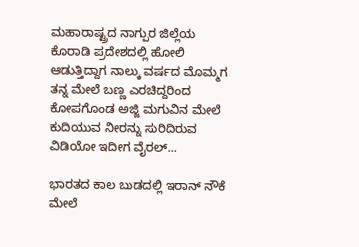ಮಹಾರಾಷ್ಟ್ರದ ನಾಗ್ಪುರ ಜಿಲ್ಲೆಯ ಕೊರಾಡಿ ಪ್ರದೇಶದಲ್ಲಿ ಹೋಲಿ ಆಡುತ್ತಿದ್ದಾಗ ನಾಲ್ಕು ವರ್ಷದ ಮೊಮ್ಮಗ ತನ್ನ ಮೇಲೆ ಬಣ್ಣ ಎರಚಿದ್ದರಿಂದ ಕೋಪಗೊಂಡ ಅಜ್ಜಿ ಮಗುವಿನ ಮೇಲೆ ಕುದಿಯುವ ನೀರನ್ನು ಸುರಿದಿರುವ ವಿಡಿಯೋ ಇದೀಗ ವೈರಲ್...

ಭಾರತದ ಕಾಲ ಬುಡದಲ್ಲಿ ಇರಾನ್ ನೌಕೆ ಮೇಲೆ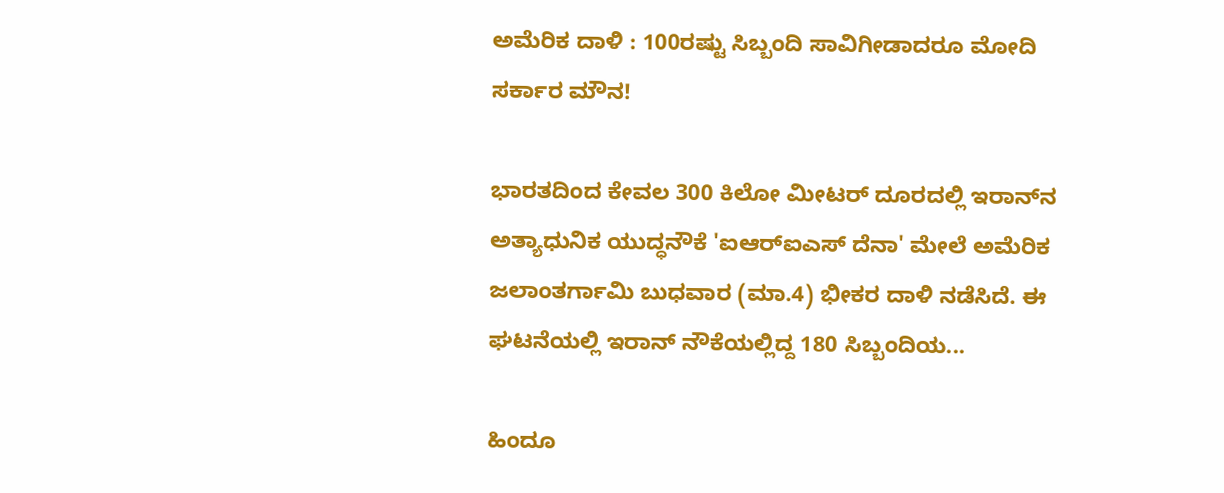ಅಮೆರಿಕ ದಾಳಿ : 100ರಷ್ಟು ಸಿಬ್ಬಂದಿ ಸಾವಿಗೀಡಾದರೂ ಮೋದಿ ಸರ್ಕಾರ ಮೌನ!

ಭಾರತದಿಂದ ಕೇವಲ 300 ಕಿಲೋ ಮೀಟರ್ ದೂರದಲ್ಲಿ ಇರಾನ್‌ನ ಅತ್ಯಾಧುನಿಕ ಯುದ್ಧನೌಕೆ 'ಐಆರ್‌ಐಎಸ್ ದೆನಾ' ಮೇಲೆ ಅಮೆರಿಕ ಜಲಾಂತರ್ಗಾಮಿ ಬುಧವಾರ (ಮಾ.4) ಭೀಕರ ದಾಳಿ ನಡೆಸಿದೆ. ಈ ಘಟನೆಯಲ್ಲಿ ಇರಾನ್‌ ನೌಕೆಯಲ್ಲಿದ್ದ 180 ಸಿಬ್ಬಂದಿಯ...

ಹಿಂದೂ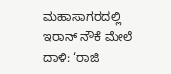ಮಹಾಸಾಗರದಲ್ಲಿ ಇರಾನ್ ನೌಕೆ ಮೇಲೆ ದಾಳಿ: ‘ರಾಜಿ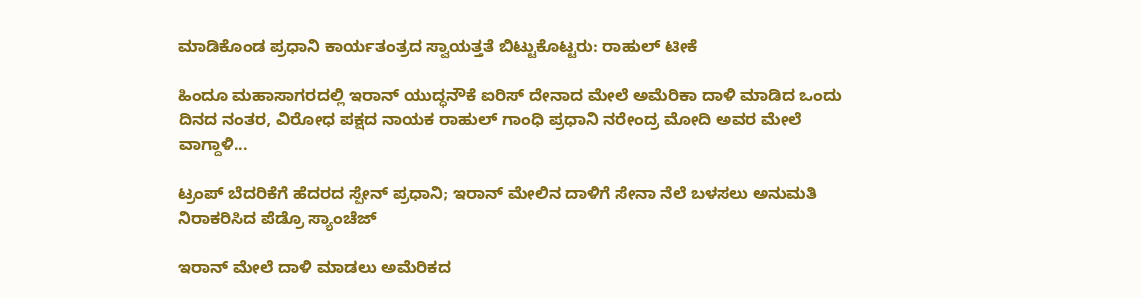ಮಾಡಿಕೊಂಡ ಪ್ರಧಾನಿ ಕಾರ್ಯತಂತ್ರದ ಸ್ವಾಯತ್ತತೆ ಬಿಟ್ಟುಕೊಟ್ಟರು: ರಾಹುಲ್ ಟೀಕೆ

ಹಿಂದೂ ಮಹಾಸಾಗರದಲ್ಲಿ ಇರಾನ್ ಯುದ್ಧನೌಕೆ ಐರಿಸ್ ದೇನಾದ ಮೇಲೆ ಅಮೆರಿಕಾ ದಾಳಿ ಮಾಡಿದ ಒಂದು ದಿನದ ನಂತರ, ವಿರೋಧ ಪಕ್ಷದ ನಾಯಕ ರಾಹುಲ್ ಗಾಂಧಿ ಪ್ರಧಾನಿ ನರೇಂದ್ರ ಮೋದಿ ಅವರ ಮೇಲೆ ವಾಗ್ದಾಳಿ...

ಟ್ರಂಪ್ ಬೆದರಿಕೆಗೆ ಹೆದರದ ಸ್ಪೇನ್ ಪ್ರಧಾನಿ; ಇರಾನ್ ಮೇಲಿನ ದಾಳಿಗೆ ಸೇನಾ ನೆಲೆ ಬಳಸಲು ಅನುಮತಿ ನಿರಾಕರಿಸಿದ ಪೆಡ್ರೊ ಸ್ಯಾಂಚೆಜ್

ಇರಾನ್ ಮೇಲೆ ದಾಳಿ ಮಾಡಲು ಅಮೆರಿಕದ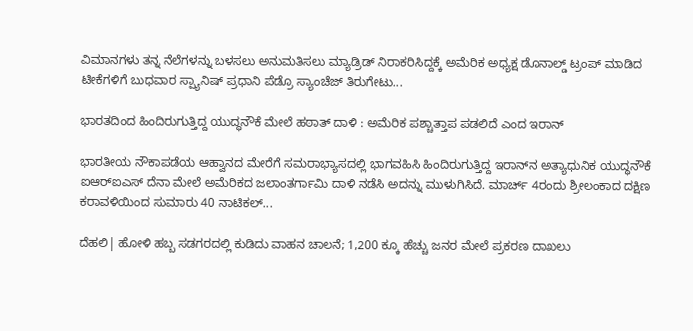ವಿಮಾನಗಳು ತನ್ನ ನೆಲೆಗಳನ್ನು ಬಳಸಲು ಅನುಮತಿಸಲು ಮ್ಯಾಡ್ರಿಡ್ ನಿರಾಕರಿಸಿದ್ದಕ್ಕೆ ಅಮೆರಿಕ ಅಧ್ಯಕ್ಷ ಡೊನಾಲ್ಡ್ ಟ್ರಂಪ್ ಮಾಡಿದ ಟೀಕೆಗಳಿಗೆ ಬುಧವಾರ ಸ್ಪ್ಯಾನಿಷ್ ಪ್ರಧಾನಿ ಪೆಡ್ರೊ ಸ್ಯಾಂಚೆಜ್ ತಿರುಗೇಟು...

ಭಾರತದಿಂದ ಹಿಂದಿರುಗುತ್ತಿದ್ದ ಯುದ್ಧನೌಕೆ ಮೇಲೆ ಹಠಾತ್ ದಾಳಿ : ಅಮೆರಿಕ ಪಶ್ಚಾತ್ತಾಪ ಪಡಲಿದೆ ಎಂದ ಇರಾನ್

ಭಾರತೀಯ ನೌಕಾಪಡೆಯ ಆಹ್ವಾನದ ಮೇರೆಗೆ ಸಮರಾಭ್ಯಾಸದಲ್ಲಿ ಭಾಗವಹಿಸಿ ಹಿಂದಿರುಗುತ್ತಿದ್ದ ಇರಾನ್‌ನ ಅತ್ಯಾಧುನಿಕ ಯುದ್ಧನೌಕೆ ಐಆರ್‌ಐಎಸ್ ದೆನಾ ಮೇಲೆ ಅಮೆರಿಕದ ಜಲಾಂತರ್ಗಾಮಿ ದಾಳಿ ನಡೆಸಿ ಅದನ್ನು ಮುಳುಗಿಸಿದೆ. ಮಾರ್ಚ್ 4ರಂದು ಶ್ರೀಲಂಕಾದ ದಕ್ಷಿಣ ಕರಾವಳಿಯಿಂದ ಸುಮಾರು 40 ನಾಟಿಕಲ್...

ದೆಹಲಿ| ಹೋಳಿ ಹಬ್ಬ ಸಡಗರದಲ್ಲಿ ಕುಡಿದು ವಾಹನ ಚಾಲನೆ; 1,200 ಕ್ಕೂ ಹೆಚ್ಚು ಜನರ ಮೇಲೆ ಪ್ರಕರಣ ದಾಖಲು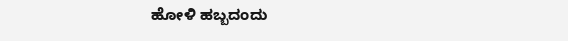ಹೋಳಿ ಹಬ್ಬದಂದು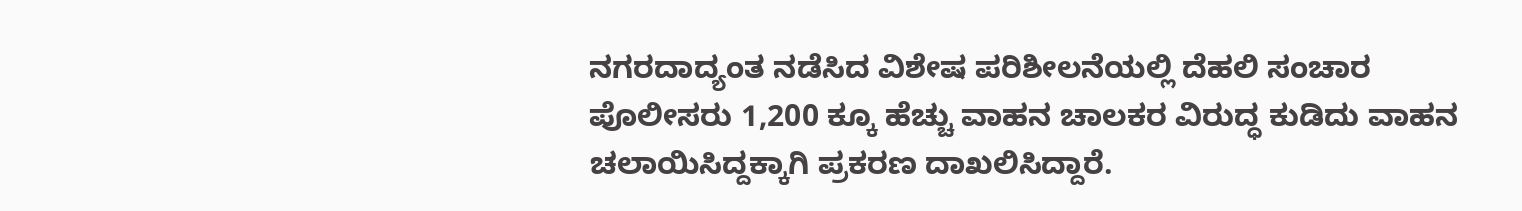ನಗರದಾದ್ಯಂತ ನಡೆಸಿದ ವಿಶೇಷ ಪರಿಶೀಲನೆಯಲ್ಲಿ ದೆಹಲಿ ಸಂಚಾರ ಪೊಲೀಸರು 1,200 ಕ್ಕೂ ಹೆಚ್ಚು ವಾಹನ ಚಾಲಕರ ವಿರುದ್ಧ ಕುಡಿದು ವಾಹನ ಚಲಾಯಿಸಿದ್ದಕ್ಕಾಗಿ ಪ್ರಕರಣ ದಾಖಲಿಸಿದ್ದಾರೆ.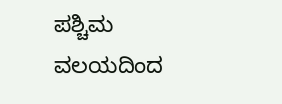ಪಶ್ಚಿಮ ವಲಯದಿಂದ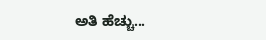ಅತಿ ಹೆಚ್ಚು...